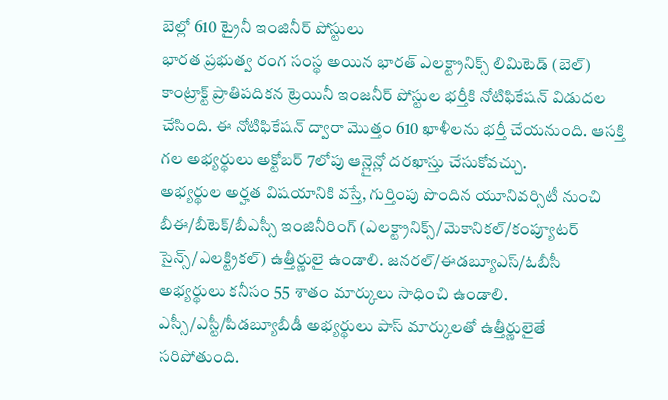బెల్లో 610 ట్రైనీ ఇంజినీర్ పోస్టులు
భారత ప్రభుత్వ రంగ సంస్థ అయిన భారత్ ఎలక్ట్రానిక్స్ లిమిటెడ్ (బెల్) కాంట్రాక్ట్ ప్రాతిపదికన ట్రెయినీ ఇంజనీర్ పోస్టుల భర్తీకి నోటిఫికేషన్ విడుదల చేసింది. ఈ నోటిఫికేషన్ ద్వారా మొత్తం 610 ఖాళీలను భర్తీ చేయనుంది. ఆసక్తి గల అభ్యర్థులు అక్టోబర్ 7లోపు ఆన్లైన్లో దరఖాస్తు చేసుకోవచ్చు.
అభ్యర్థుల అర్హత విషయానికి వస్తే, గుర్తింపు పొందిన యూనివర్సిటీ నుంచి బీఈ/బీటెక్/బీఎస్సీ ఇంజినీరింగ్ (ఎలక్ట్రానిక్స్/మెకానికల్/కంప్యూటర్ సైన్స్/ఎలక్ట్రికల్) ఉత్తీర్ణులై ఉండాలి. జనరల్/ఈడబ్యూఎస్/ఓబీసీ అభ్యర్థులు కనీసం 55 శాతం మార్కులు సాధించి ఉండాలి. ఎస్సీ/ఎస్టీ/పీడబ్యూబీడీ అభ్యర్థులు పాస్ మార్కులతో ఉత్తీర్ణులైతే సరిపోతుంది.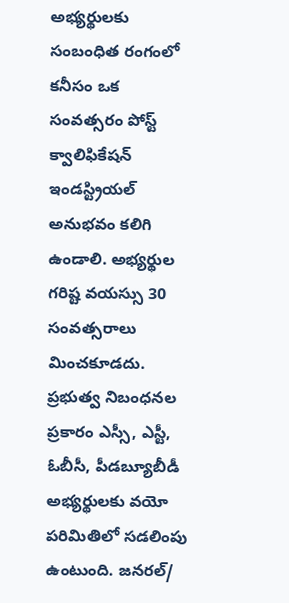అభ్యర్థులకు సంబంధిత రంగంలో కనీసం ఒక సంవత్సరం పోస్ట్ క్వాలిఫికేషన్ ఇండస్ట్రియల్ అనుభవం కలిగి ఉండాలి. అభ్యర్థుల గరిష్ట వయస్సు 30 సంవత్సరాలు మించకూడదు. ప్రభుత్వ నిబంధనల ప్రకారం ఎస్సీ, ఎస్టీ, ఓబీసీ, పీడబ్యూబీడీ అభ్యర్థులకు వయో పరిమితిలో సడలింపు ఉంటుంది. జనరల్/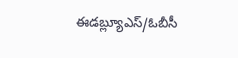ఈడబ్ల్యూఎస్/ఓబీసీ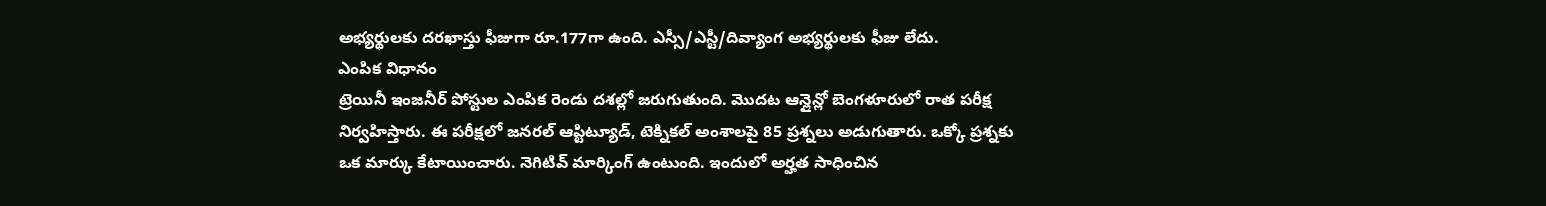అభ్యర్థులకు దరఖాస్తు ఫీజుగా రూ.177గా ఉంది. ఎస్సీ/ఎస్టీ/దివ్యాంగ అభ్యర్థులకు ఫీజు లేదు.
ఎంపిక విధానం
ట్రెయినీ ఇంజనీర్ పోస్టుల ఎంపిక రెండు దశల్లో జరుగుతుంది. మొదట ఆన్లైన్లో బెంగళూరులో రాత పరీక్ష నిర్వహిస్తారు. ఈ పరీక్షలో జనరల్ ఆప్టిట్యూడ్, టెక్నికల్ అంశాలపై 85 ప్రశ్నలు అడుగుతారు. ఒక్కో ప్రశ్నకు ఒక మార్కు కేటాయించారు. నెగిటివ్ మార్కింగ్ ఉంటుంది. ఇందులో అర్హత సాధించిన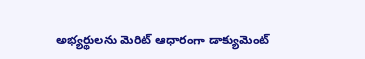అభ్యర్థులను మెరిట్ ఆధారంగా డాక్యుమెంట్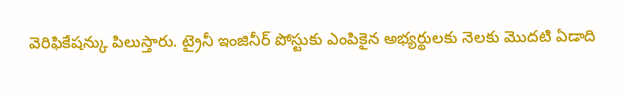వెరిఫికేషన్కు పిలుస్తారు. ట్రైనీ ఇంజినీర్ పోస్టుకు ఎంపికైన అభ్యర్థులకు నెలకు మొదటి ఏడాది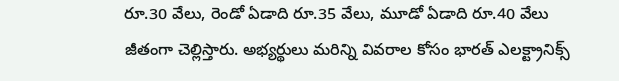రూ.30 వేలు, రెండో ఏడాది రూ.35 వేలు, మూడో ఏడాది రూ.40 వేలు జీతంగా చెల్లిస్తారు. అభ్యర్థులు మరిన్ని వివరాల కోసం భారత్ ఎలక్ట్రానిక్స్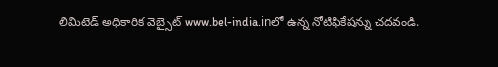లిమిటెడ్ అధికారిక వెబ్సైట్ www.bel-india.inలో ఉన్న నోటిఫికేషన్ను చదవండి.